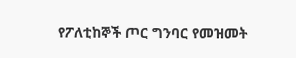የፖለቲከኞች ጦር ግንባር የመዝመት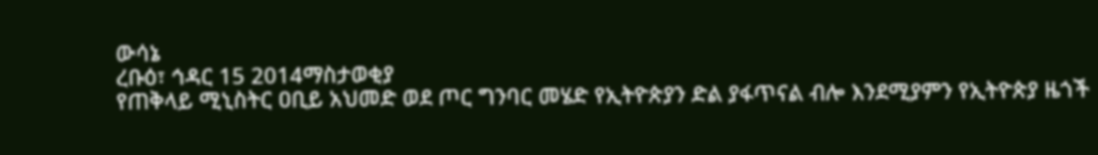ውሳኔ
ረቡዕ፣ ኅዳር 15 2014ማስታወቂያ
የጠቅላይ ሚኒስትር ዐቢይ አህመድ ወደ ጦር ግንባር መሄድ የኢትዮጵያን ድል ያፋጥናል ብሎ እንደሚያምን የኢትዮጵያ ዜጎች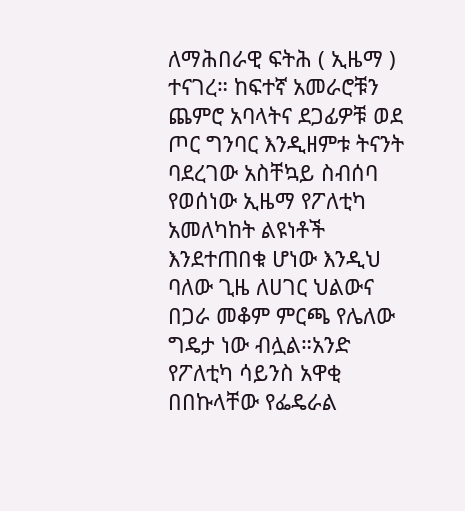ለማሕበራዊ ፍትሕ ( ኢዜማ ) ተናገረ። ከፍተኛ አመራሮቹን ጨምሮ አባላትና ደጋፊዎቹ ወደ ጦር ግንባር እንዲዘምቱ ትናንት ባደረገው አስቸኳይ ስብሰባ የወሰነው ኢዜማ የፖለቲካ አመለካከት ልዩነቶች እንደተጠበቁ ሆነው እንዲህ ባለው ጊዜ ለሀገር ህልውና በጋራ መቆም ምርጫ የሌለው ግዴታ ነው ብሏል።አንድ የፖለቲካ ሳይንስ አዋቂ በበኩላቸው የፌዴራል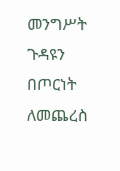መንግሥት ጉዳዩን በጦርነት ለመጨረስ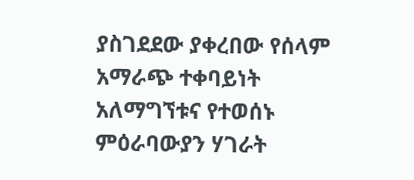ያስገደደው ያቀረበው የሰላም አማራጭ ተቀባይነት አለማግኘቱና የተወሰኑ ምዕራባውያን ሃገራት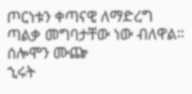ጦርነቱን ቀጣናዊ ለማድረግ ጣልቃ መግባታቸው ነው ብለዋል።
ሰሎሞን ሙጬ
ኂሩት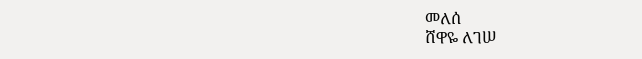መለሰ
ሸዋዬ ለገሠ